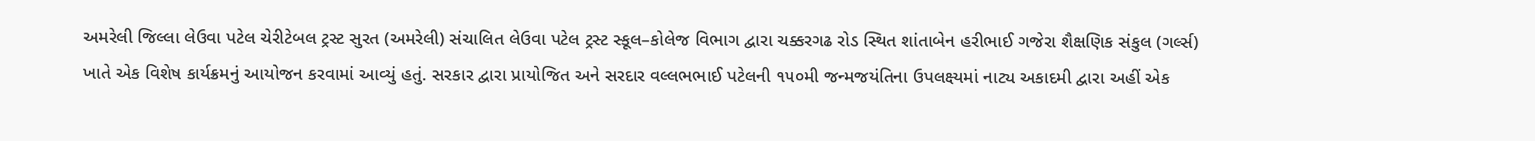અમરેલી જિલ્લા લેઉવા પટેલ ચેરીટેબલ ટ્રસ્ટ સુરત (અમરેલી) સંચાલિત લેઉવા પટેલ ટ્રસ્ટ સ્કૂલ–કોલેજ વિભાગ દ્વારા ચક્કરગઢ રોડ સ્થિત શાંતાબેન હરીભાઈ ગજેરા શૈક્ષણિક સંકુલ (ગર્લ્સ) ખાતે એક વિશેષ કાર્યક્રમનું આયોજન કરવામાં આવ્યું હતું. સરકાર દ્વારા પ્રાયોજિત અને સરદાર વલ્લભભાઈ પટેલની ૧૫૦મી જન્મજયંતિના ઉપલક્ષ્યમાં નાટ્ય અકાદમી દ્વારા અહીં એક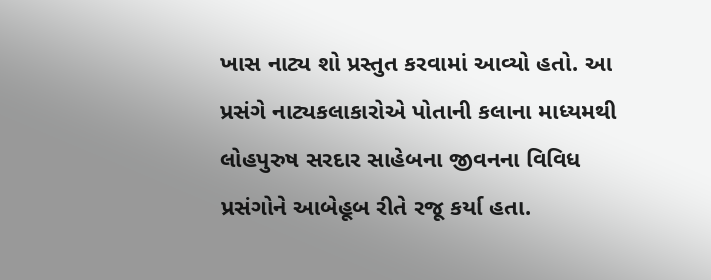ખાસ નાટ્ય શો પ્રસ્તુત કરવામાં આવ્યો હતો. આ પ્રસંગે નાટ્યકલાકારોએ પોતાની કલાના માધ્યમથી લોહપુરુષ સરદાર સાહેબના જીવનના વિવિધ પ્રસંગોને આબેહૂબ રીતે રજૂ કર્યા હતા.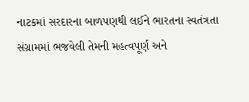નાટકમાં સરદારના બાળપણથી લઈને ભારતના સ્વતંત્રતા સંગ્રામમાં ભજવેલી તેમની મહત્વપૂર્ણ અને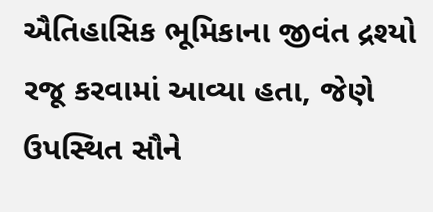ઐતિહાસિક ભૂમિકાના જીવંત દ્રશ્યો રજૂ કરવામાં આવ્યા હતા, જેણે ઉપસ્થિત સૌને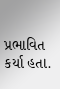પ્રભાવિત કર્યા હતા.